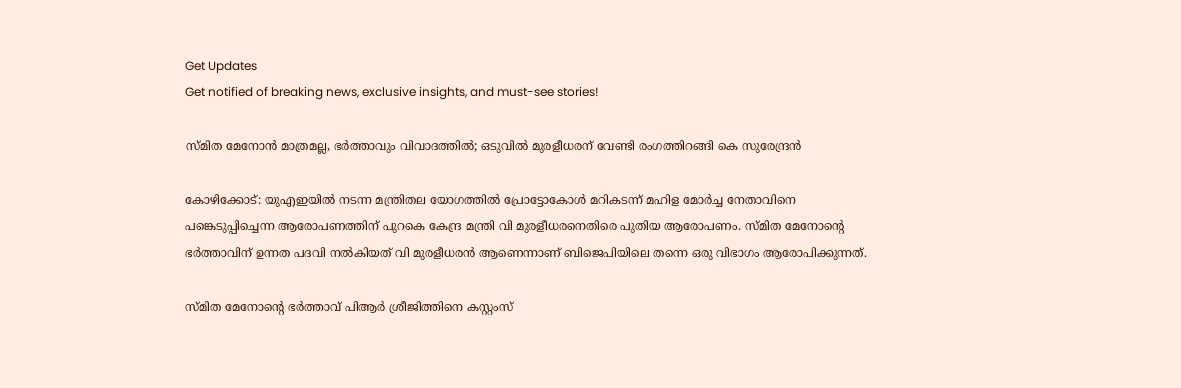Get Updates
Get notified of breaking news, exclusive insights, and must-see stories!

സ്മിത മേനോൻ മാത്രമല്ല, ഭര്‍ത്താവും വിവാദത്തില്‍; ഒടുവിൽ മുരളീധരന് വേണ്ടി രംഗത്തിറങ്ങി കെ സുരേന്ദ്രൻ

കോഴിക്കോട്: യുഎഇയില്‍ നടന്ന മന്ത്രിതല യോഗത്തില്‍ പ്രോട്ടോകോള്‍ മറികടന്ന് മഹിള മോര്‍ച്ച നേതാവിനെ പങ്കെടുപ്പിച്ചെന്ന ആരോപണത്തിന് പുറകെ കേന്ദ്ര മന്ത്രി വി മുരളീധരനെതിരെ പുതിയ ആരോപണം. സ്മിത മേനോന്റെ ഭര്‍ത്താവിന് ഉന്നത പദവി നല്‍കിയത് വി മുരളീധരന്‍ ആണെന്നാണ് ബിജെപിയിലെ തന്നെ ഒരു വിഭാഗം ആരോപിക്കുന്നത്.

സ്മിത മേനോന്റെ ഭര്‍ത്താവ് പിആര്‍ ശ്രീജിത്തിനെ കസ്റ്റംസ്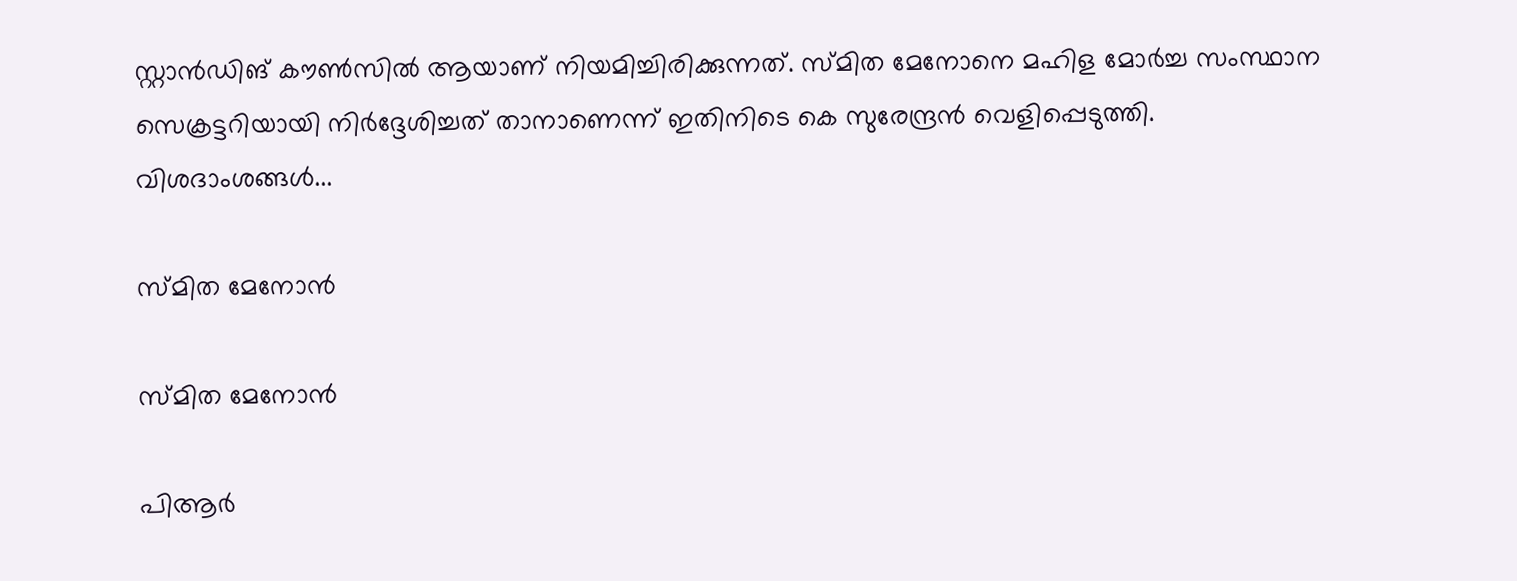സ്റ്റാന്‍ഡിങ് കൗണ്‍സില്‍ ആയാണ് നിയമിച്ചിരിക്കുന്നത്. സ്മിത മേനോനെ മഹിള മോര്‍ച്ച സംസ്ഥാന സെക്രട്ടറിയായി നിര്‍ദ്ദേശിച്ചത് താനാണെന്ന് ഇതിനിടെ കെ സുരേന്ദ്രന്‍ വെളിപ്പെടുത്തി. വിശദാംശങ്ങള്‍...

സ്മിത മേനോന്‍

സ്മിത മേനോന്‍

പിആര്‍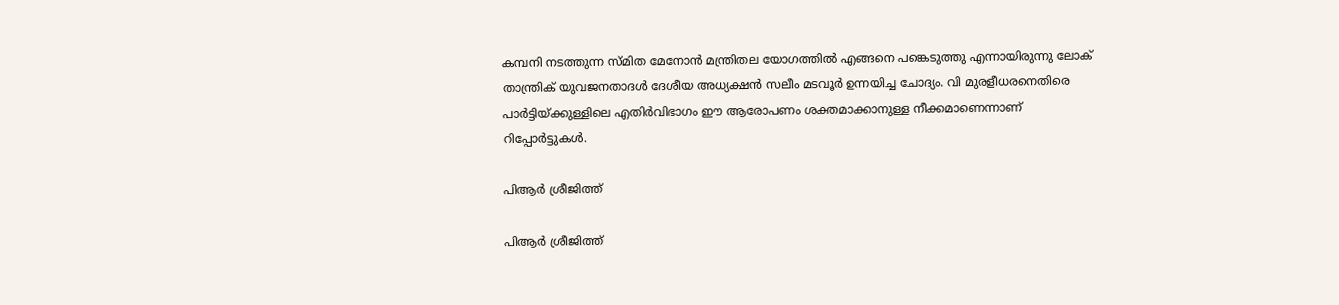കമ്പനി നടത്തുന്ന സ്മിത മേനോന്‍ മന്ത്രിതല യോഗത്തില്‍ എങ്ങനെ പങ്കെടുത്തു എന്നായിരുന്നു ലോക് താന്ത്രിക് യുവജനതാദള്‍ ദേശീയ അധ്യക്ഷന്‍ സലീം മടവൂര്‍ ഉന്നയിച്ച ചോദ്യം. വി മുരളീധരനെതിരെ പാര്‍ട്ടിയ്ക്കുള്ളിലെ എതിര്‍വിഭാഗം ഈ ആരോപണം ശക്തമാക്കാനുള്ള നീക്കമാണെന്നാണ് റിപ്പോര്‍ട്ടുകള്‍.

പിആര്‍ ശ്രീജിത്ത്

പിആര്‍ ശ്രീജിത്ത്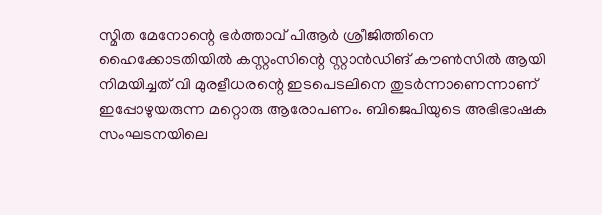സ്മിത മേനോന്റെ ഭര്‍ത്താവ് പിആര്‍ ശ്രീജിത്തിനെ ഹൈക്കോടതിയില്‍ കസ്റ്റംസിന്റെ സ്റ്റാന്‍ഡിങ് കൗണ്‍സില്‍ ആയി നിമയിച്ചത് വി മുരളീധരന്റെ ഇടപെടലിനെ തുടര്‍ന്നാണെന്നാണ് ഇപ്പോഴുയരുന്ന മറ്റൊരു ആരോപണം. ബിജെപിയുടെ അഭിഭാഷക സംഘടനയിലെ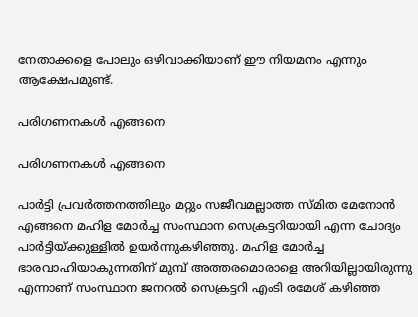നേതാക്കളെ പോലും ഒഴിവാക്കിയാണ് ഈ നിയമനം എന്നും ആക്ഷേപമുണ്ട്.

പരിഗണനകള്‍ എങ്ങനെ

പരിഗണനകള്‍ എങ്ങനെ

പാര്‍ട്ടി പ്രവര്‍ത്തനത്തിലും മറ്റും സജീവമല്ലാത്ത സ്മിത മേനോന്‍ എങ്ങനെ മഹിള മോര്‍ച്ച സംസ്ഥാന സെക്രട്ടറിയായി എന്ന ചോദ്യം പാര്‍ട്ടിയ്ക്കുള്ളില്‍ ഉയര്‍ന്നുകഴിഞ്ഞു. മഹിള മോര്‍ച്ച ഭാരവാഹിയാകുന്നതിന് മുമ്പ് അത്തരമൊരാളെ അറിയില്ലായിരുന്നു എന്നാണ് സംസ്ഥാന ജനറല്‍ സെക്രട്ടറി എംടി രമേശ് കഴിഞ്ഞ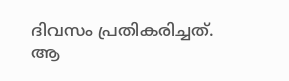ദിവസം പ്രതികരിച്ചത്. ആ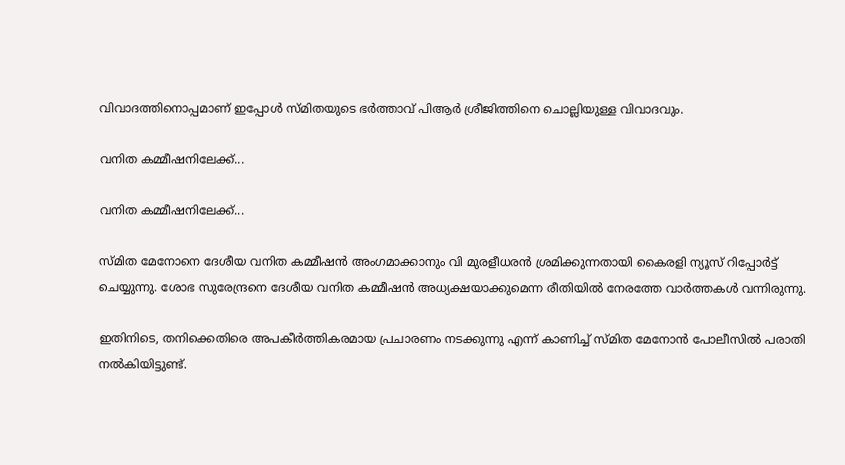വിവാദത്തിനൊപ്പമാണ് ഇപ്പോള്‍ സ്മിതയുടെ ഭര്‍ത്താവ് പിആര്‍ ശ്രീജിത്തിനെ ചൊല്ലിയുള്ള വിവാദവും.

വനിത കമ്മീഷനിലേക്ക്...

വനിത കമ്മീഷനിലേക്ക്...

സ്മിത മേനോനെ ദേശീയ വനിത കമ്മീഷന്‍ അംഗമാക്കാനും വി മുരളീധരന്‍ ശ്രമിക്കുന്നതായി കൈരളി ന്യൂസ് റിപ്പോര്‍ട്ട് ചെയ്യുന്നു. ശോഭ സുരേന്ദ്രനെ ദേശീയ വനിത കമ്മീഷന്‍ അധ്യക്ഷയാക്കുമെന്ന രീതിയില്‍ നേരത്തേ വാര്‍ത്തകള്‍ വന്നിരുന്നു.

ഇതിനിടെ, തനിക്കെതിരെ അപകീര്‍ത്തികരമായ പ്രചാരണം നടക്കുന്നു എന്ന് കാണിച്ച് സ്മിത മേനോന്‍ പോലീസില്‍ പരാതി നല്‍കിയിട്ടുണ്ട്.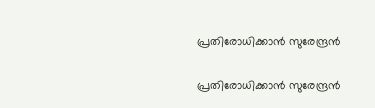പ്രതിരോധിക്കാന്‍ സുരേന്ദ്രന്‍

പ്രതിരോധിക്കാന്‍ സുരേന്ദ്രന്‍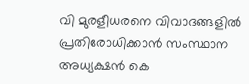വി മുരളീധരനെ വിവാദങ്ങളില്‍ പ്രതിരോധിക്കാന്‍ സംസ്ഥാന അധ്യക്ഷന്‍ കെ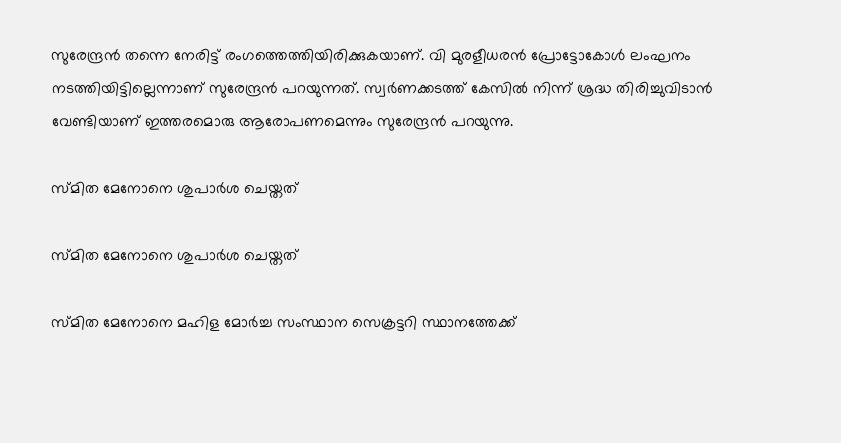സുരേന്ദ്രന്‍ തന്നെ നേരിട്ട് രംഗത്തെത്തിയിരിക്കുകയാണ്. വി മുരളീധരന്‍ പ്രോട്ടോകോള്‍ ലംഘനം നടത്തിയിട്ടില്ലെന്നാണ് സുരേന്ദ്രന്‍ പറയുന്നത്. സ്വര്‍ണക്കടത്ത് കേസില്‍ നിന്ന് ശ്രദ്ധ തിരിച്ചുവിടാന്‍ വേണ്ടിയാണ് ഇത്തരമൊരു ആരോപണമെന്നും സുരേന്ദ്രന്‍ പറയുന്നു.

സ്മിത മേനോനെ ശുപാര്‍ശ ചെയ്തത്

സ്മിത മേനോനെ ശുപാര്‍ശ ചെയ്തത്

സ്മിത മേനോനെ മഹിള മോര്‍ച്ച സംസ്ഥാന സെക്രട്ടറി സ്ഥാനത്തേക്ക്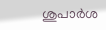ശുപാര്‍ശ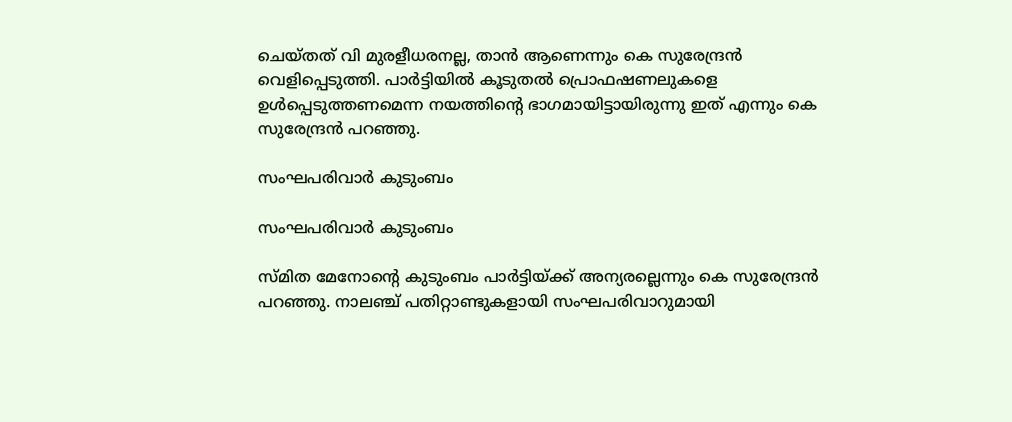ചെയ്തത് വി മുരളീധരനല്ല, താന്‍ ആണെന്നും കെ സുരേന്ദ്രന്‍ വെളിപ്പെടുത്തി. പാര്‍ട്ടിയില്‍ കൂടുതല്‍ പ്രൊഫഷണലുകളെ ഉള്‍പ്പെടുത്തണമെന്ന നയത്തിന്റെ ഭാഗമായിട്ടായിരുന്നു ഇത് എന്നും കെ സുരേന്ദ്രന്‍ പറഞ്ഞു.

സംഘപരിവാര്‍ കുടുംബം

സംഘപരിവാര്‍ കുടുംബം

സ്മിത മേനോന്റെ കുടുംബം പാര്‍ട്ടിയ്ക്ക് അന്യരല്ലെന്നും കെ സുരേന്ദ്രന്‍ പറഞ്ഞു. നാലഞ്ച് പതിറ്റാണ്ടുകളായി സംഘപരിവാറുമായി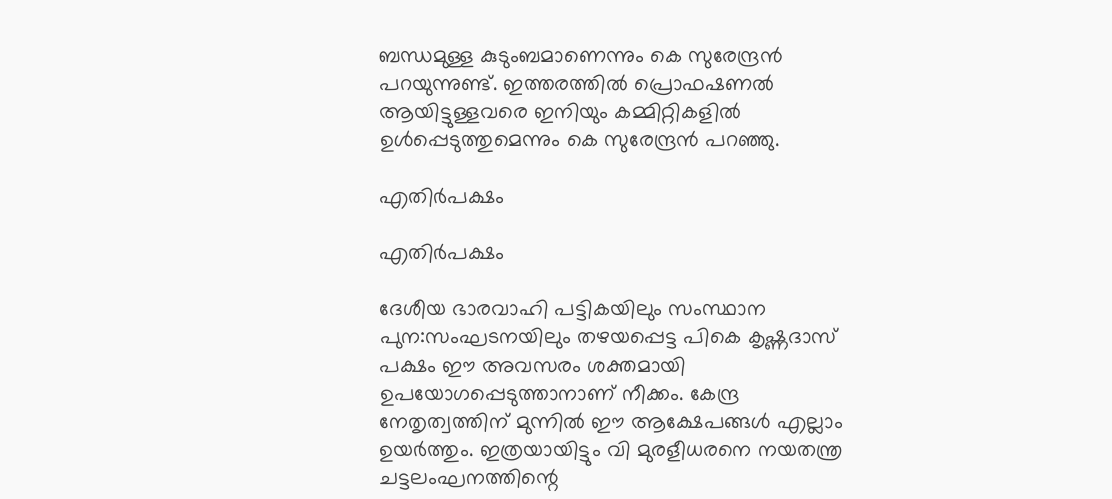ബന്ധമുള്ള കുടുംബമാണെന്നും കെ സുരേന്ദ്രന്‍ പറയുന്നുണ്ട്. ഇത്തരത്തില്‍ പ്രൊഫഷണല്‍ ആയിട്ടുള്ളവരെ ഇനിയും കമ്മിറ്റികളില്‍ ഉള്‍പ്പെടുത്തുമെന്നും കെ സുരേന്ദ്രന്‍ പറഞ്ഞു.

എതിര്‍പക്ഷം

എതിര്‍പക്ഷം

ദേശീയ ഭാരവാഹി പട്ടികയിലും സംസ്ഥാന പുന:സംഘടനയിലും തഴയപ്പെട്ട പികെ കൃഷ്ണദാസ് പക്ഷം ഈ അവസരം ശക്തമായി ഉപയോഗപ്പെടുത്താനാണ് നീക്കം. കേന്ദ്ര നേതൃത്വത്തിന് മുന്നില്‍ ഈ ആക്ഷേപങ്ങള്‍ എല്ലാം ഉയര്‍ത്തും. ഇത്രയായിട്ടും വി മുരളീധരനെ നയതന്ത്ര ചട്ടലംഘനത്തിന്റെ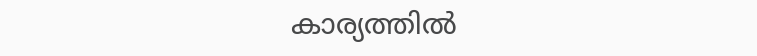കാര്യത്തില്‍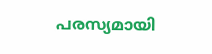പരസ്യമായി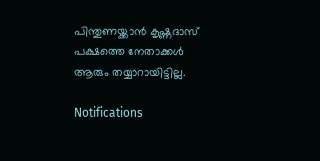പിന്തുണയ്ക്കാന്‍ കൃഷ്ണദാസ് പക്ഷത്തെ നേതാക്കള്‍ ആരും തയ്യാറായിട്ടില്ല.

Notifications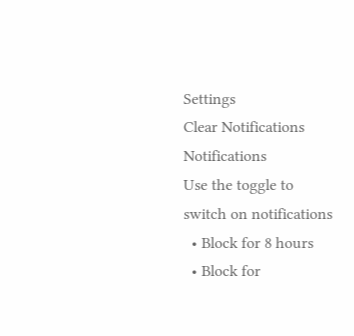Settings
Clear Notifications
Notifications
Use the toggle to switch on notifications
  • Block for 8 hours
  • Block for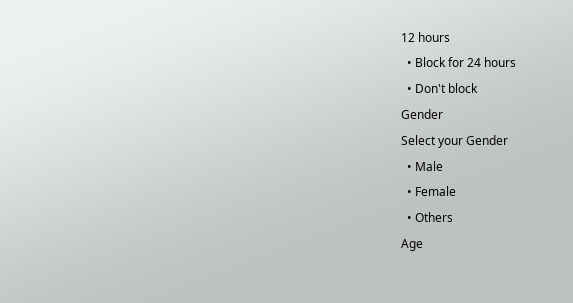12 hours
  • Block for 24 hours
  • Don't block
Gender
Select your Gender
  • Male
  • Female
  • Others
Age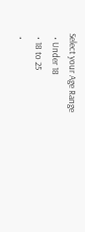Select your Age Range
  • Under 18
  • 18 to 25
  •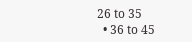26 to 35
  • 36 to 45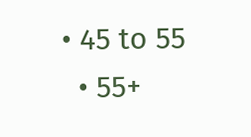• 45 to 55
  • 55+